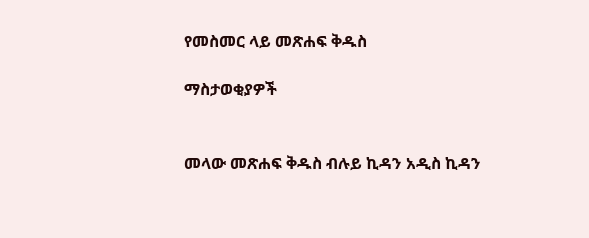የመስመር ላይ መጽሐፍ ቅዱስ

ማስታወቂያዎች


መላው መጽሐፍ ቅዱስ ብሉይ ኪዳን አዲስ ኪዳን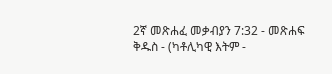2ኛ መጽሐፈ መቃብያን 7:32 - መጽሐፍ ቅዱስ - (ካቶሊካዊ እትም -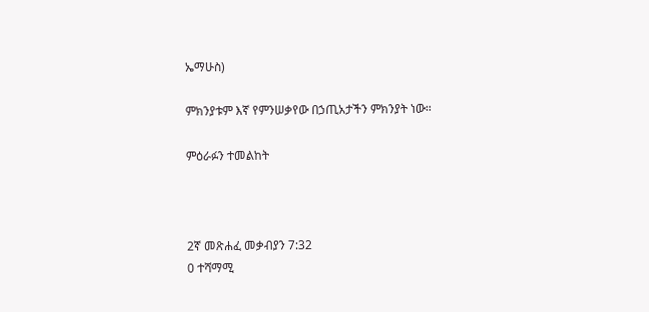ኤማሁስ)

ምክንያቱም እኛ የምንሠቃየው በኃጢአታችን ምክንያት ነው።

ምዕራፉን ተመልከት



2ኛ መጽሐፈ መቃብያን 7:32
0 ተሻማሚ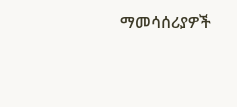ማመሳሰሪያዎች